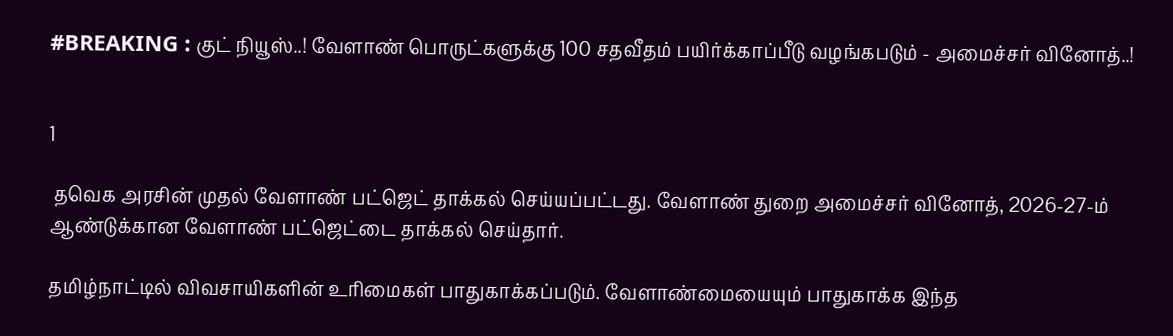#BREAKING : குட் நியூஸ்..! வேளாண் பொருட்களுக்கு 100 சதவீதம் பயிர்க்காப்பீடு வழங்கபடும் - அமைச்சர் வினோத்..!


1

 தவெக அரசின் முதல் வேளாண் பட்ஜெட் தாக்கல் செய்யப்பட்டது. வேளாண் துறை அமைச்சர் வினோத், 2026-27-ம் ஆண்டுக்கான வேளாண் பட்ஜெட்டை தாக்கல் செய்தார்.

தமிழ்நாட்டில் விவசாயிகளின் உரிமைகள் பாதுகாக்கப்படும். வேளாண்மையையும் பாதுகாக்க இந்த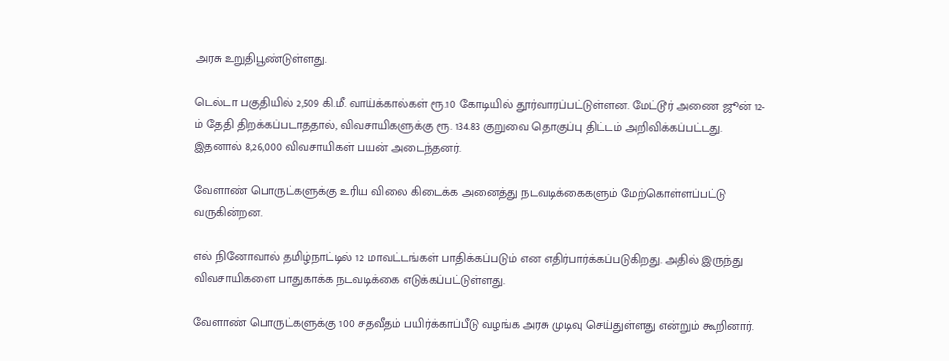அரசு உறுதிபூண்டுள்ளது.

டெல்டா பகுதியில் 2,509 கி.மீ. வாய்க்கால்கள் ரூ.10 கோடியில் தூர்வாரப்பட்டுள்ளன. மேட்டூர் அணை ஜூன் 12-ம் தேதி திறக்கப்படாததால், விவசாயிகளுக்கு ரூ. 134.83 குறுவை தொகுப்பு திட்டம் அறிவிக்கப்பட்டது. இதனால் 8,26,000 விவசாயிகள் பயன் அடைந்தனர்.

வேளாண் பொருட்களுக்கு உரிய விலை கிடைக்க அனைத்து நடவடிக்கைகளும் மேற்கொள்ளப்பட்டு வருகின்றன.

எல் நினோவால் தமிழ்நாட்டில் 12 மாவட்டங்கள் பாதிக்கப்படும் என எதிர்பார்க்கப்படுகிறது. அதில் இருந்து விவசாயிகளை பாதுகாக்க நடவடிக்கை எடுக்கப்பட்டுள்ளது.

வேளாண் பொருட்களுக்கு 100 சதவீதம் பயிர்க்காப்பீடு வழங்க அரசு முடிவு செய்துள்ளது என்றும் கூறினார்.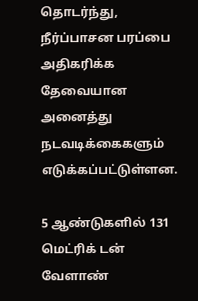தொடர்ந்து, நீர்ப்பாசன பரப்பை அதிகரிக்க தேவையான அனைத்து நடவடிக்கைகளும் எடுக்கப்பட்டுள்ளன.

5 ஆண்டுகளில் 131 மெட்ரிக் டன் வேளாண்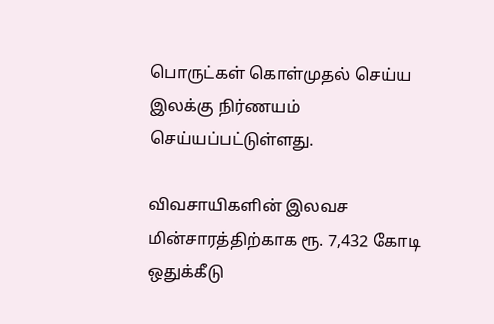பொருட்கள் கொள்முதல் செய்ய இலக்கு நிர்ணயம் செய்யப்பட்டுள்ளது.

விவசாயிகளின் இலவச மின்சாரத்திற்காக ரூ. 7,432 கோடி ஒதுக்கீடு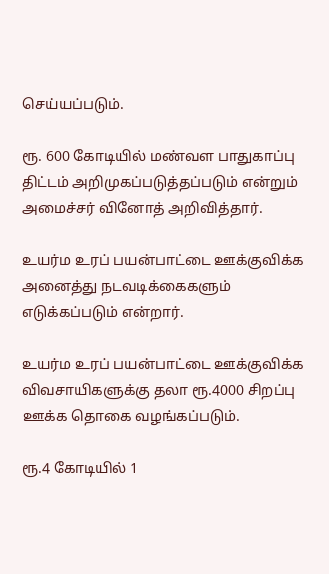செய்யப்படும்.

ரூ. 600 கோடியில் மண்வள பாதுகாப்பு திட்டம் அறிமுகப்படுத்தப்படும் என்றும் அமைச்சர் வினோத் அறிவித்தார்.

உயர்ம உரப் பயன்பாட்டை ஊக்குவிக்க அனைத்து நடவடிக்கைகளும் எடுக்கப்படும் என்றார்.

உயர்ம உரப் பயன்பாட்டை ஊக்குவிக்க விவசாயிகளுக்கு தலா ரூ.4000 சிறப்பு ஊக்க தொகை வழங்கப்படும்.

ரூ.4 கோடியில் 1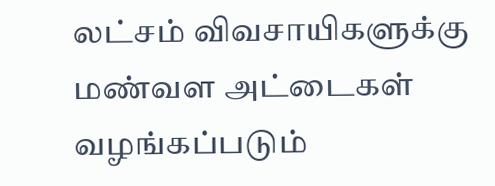லட்சம் விவசாயிகளுக்கு மண்வள அட்டைகள் வழங்கப்படும்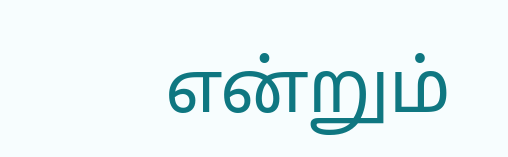என்றும்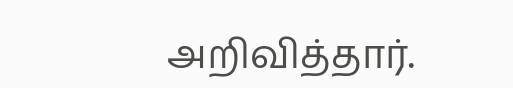அறிவித்தார்.